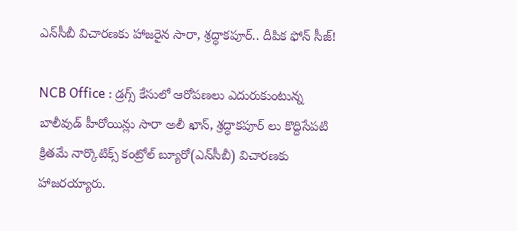ఎన్‌సీబీ విచార‌ణ‌కు హాజ‌రైన సారా, శ్రద్ధాక‌పూర్.. దీపిక ఫోన్ సీజ్!

NCB Office : డ్రగ్స్ కేసులో ఆరోపణలు ఎదురుకుంటున్న బాలీవుడ్ హీరోయిన్లు సారా అలీ ఖాన్, శ్రద్ధాక‌పూర్ లు కొద్దిసేపటి క్రితమే నార్కొటిక్స్ కంట్రోల్ బ్యూరో(ఎన్‌సీబీ) విచారణకు హాజరయ్యారు.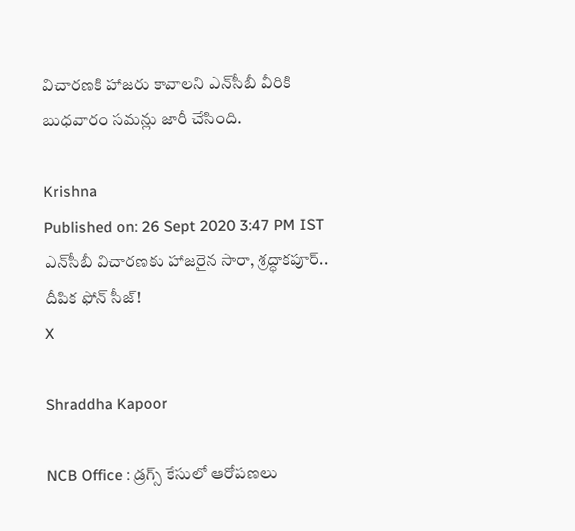విచారణకి హాజరు కావాలని ఎన్‌సీబీ వీరికి బుధవారం సమన్లు జారీ చేసింది.

Krishna
Published on: 26 Sept 2020 3:47 PM IST
ఎన్‌సీబీ విచార‌ణ‌కు హాజ‌రైన సారా, శ్రద్ధాక‌పూర్.. దీపిక ఫోన్ సీజ్!
X

Shraddha Kapoor

NCB Office : డ్రగ్స్ కేసులో ఆరోపణలు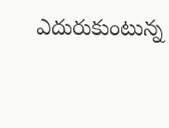ఎదురుకుంటున్న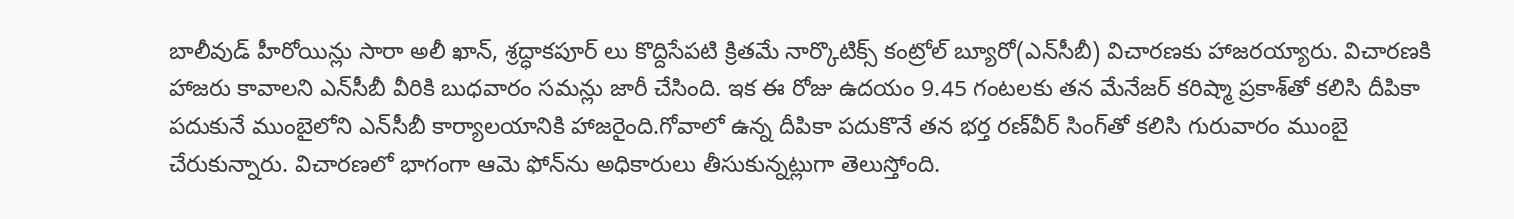బాలీవుడ్ హీరోయిన్లు సారా అలీ ఖాన్, శ్రద్ధాక‌పూర్ లు కొద్దిసేపటి క్రితమే నార్కొటిక్స్ కంట్రోల్ బ్యూరో(ఎన్‌సీబీ) విచారణకు హాజరయ్యారు. విచారణకి హాజరు కావాలని ఎన్‌సీబీ వీరికి బుధవారం సమన్లు జారీ చేసింది. ఇక ఈ రోజు ఉదయం 9.45 గంటలకు తన మేనేజర్ కరిష్మా ప్రకాశ్‌తో కలిసి దీపికా పదుకునే ముంబైలోని ఎన్‌సీబీ కార్యాలయానికి హాజరైంది.గోవాలో ఉన్న దీపికా పదుకొనే తన భర్త రణ్‌వీర్ సింగ్‌తో కలిసి గురువారం ముంబై చేరుకున్నారు. విచారణలో భాగంగా ఆమె ఫోన్‌ను అధికారులు తీసుకున్నట్లుగా తెలుస్తోంది.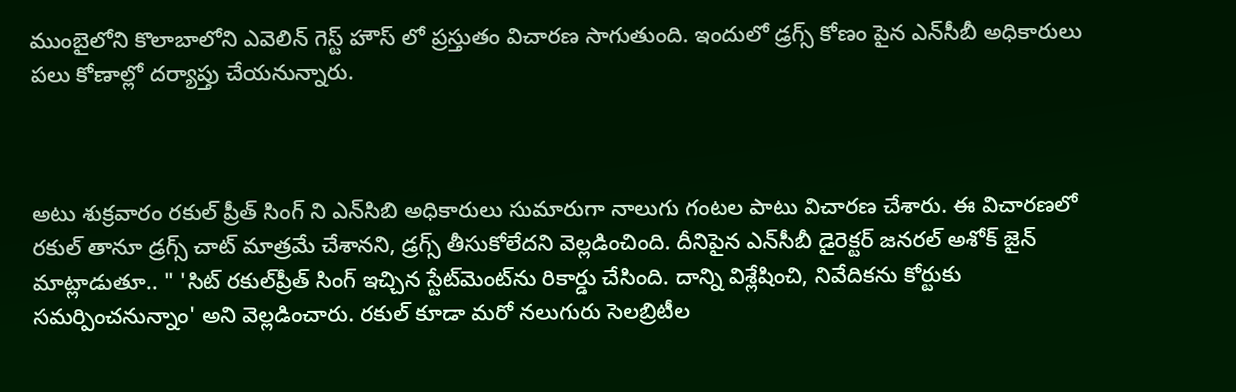ముంబైలోని కొలాబాలోని ఎవెలిన్ గెస్ట్ హౌస్‌ లో ప్రస్తుతం విచారణ సాగుతుంది. ఇందులో డ్రగ్స్ కోణం పైన ఎన్‌సీబీ అధికారులు పలు కోణాల్లో దర్యాప్తు చేయనున్నారు.



అటు శుక్రవారం రకుల్ ప్రీత్ సింగ్ ని ఎన్‌సిబి అధికారులు సుమారుగా నాలుగు గంటల పాటు విచారణ చేశారు. ఈ విచారణలో రకుల్ తానూ డ్రగ్స్ చాట్ మాత్రమే చేశానని, డ్రగ్స్ తీసుకోలేదని వెల్లడించింది. దీనిపైన ఎన్‌సీబీ డైరెక్టర్‌ జనరల్‌ అశోక్‌ జైన్‌ మాట్లాడుతూ.. " 'సిట్‌ రకుల్‌ప్రీత్‌ సింగ్‌ ఇచ్చిన స్టేట్‌మెంట్‌ను రికార్డు చేసింది. దాన్ని విశ్లేషించి, నివేదికను కోర్టుకు సమర్పించనున్నాం' అని వెల్లడించారు. రకుల్‌ కూడా మరో నలుగురు సెలబ్రిటీల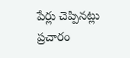పేర్లు చెప్పినట్లు ప్రచారం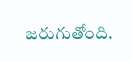జరుగుతోంది.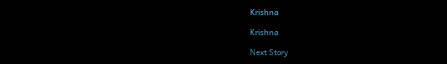Krishna

Krishna

Next Story